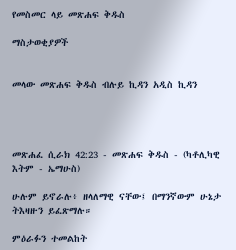የመስመር ላይ መጽሐፍ ቅዱስ

ማስታወቂያዎች


መላው መጽሐፍ ቅዱስ ብሉይ ኪዳን አዲስ ኪዳን




መጽሐፈ ሲራክ 42:23 - መጽሐፍ ቅዱስ - (ካቶሊካዊ እትም - ኤማሁስ)

ሁሉም ይኖራሉ፥ ዘላለማዊ ናቸው፤ በማንኛውም ሁኔታ ትእዛዙን ይፈጽማሉ።

ምዕራፉን ተመልከት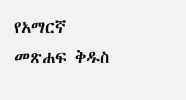የአማርኛ መጽሐፍ ቅዱስ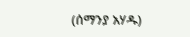(ሰማንያ አሃዱ)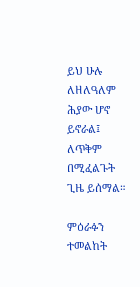ይህ ሁሉ ለዘለዓለም ሕያው ሆኖ ይኖራል፤ ለጥቅም በሚፈልጉት ጊዜ ይሰማል።

ምዕራፉን ተመልከት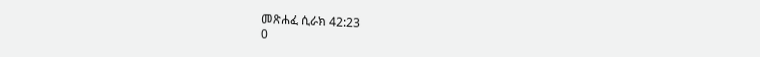መጽሐፈ ሲራክ 42:23
0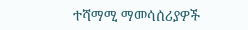ተሻማሚ ማመሳሰሪያዎች